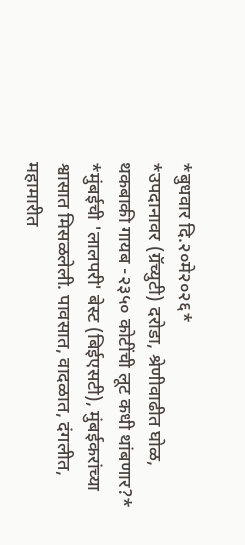*बुधवार दि.२०मे२०२६*
*उपदानावर (ग्रॅच्युटी) दरोडा, श्रेणीवाढीत घोळ, थकबाकी गायब -२३५० कोटींची लूट कधी थांबणार?*
*मुंबईची 'लालपरी' बेस्ट (बिईएसटी), मुंबईकरांच्या श्वासात मिसळलेली. पावसात, वादळात, दंगलीत, महामारीत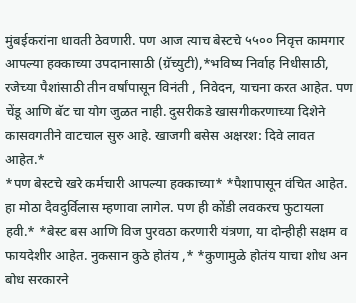मुंबईकरांना धावती ठेवणारी. पण आज त्याच बेस्टचे ५५०० निवृत्त कामगार आपल्या हक्काच्या उपदानासाठी (ग्रॅच्युटी),*भविष्य निर्वाह निधीसाठी, रजेच्या पैशांसाठी तीन वर्षांपासून विनंती , निवेदन, याचना करत आहेत. पण चेंडू आणि बॅट चा योग जुळत नाही. दुसरीकडे खासगीकरणाच्या दिशेने कासवगतीने वाटचाल सुरु आहे. खाजगी बसेस अक्षरश: दिवे लावत आहेत.*
*पण बेस्टचे खरे कर्मचारी आपल्या हक्काच्या* *पैशापासून वंचित आहेत. हा मोठा दैवदुर्विलास म्हणावा लागेल. पण ही कोंडी लवकरच फुटायला हवी.* *बेस्ट बस आणि विज पुरवठा करणारी यंत्रणा, या दोन्हीही सक्षम व फायदेशीर आहेत. नुकसान कुठे होतंय ,* *कुणामुळे होतंय याचा शोध अन बोध सरकारने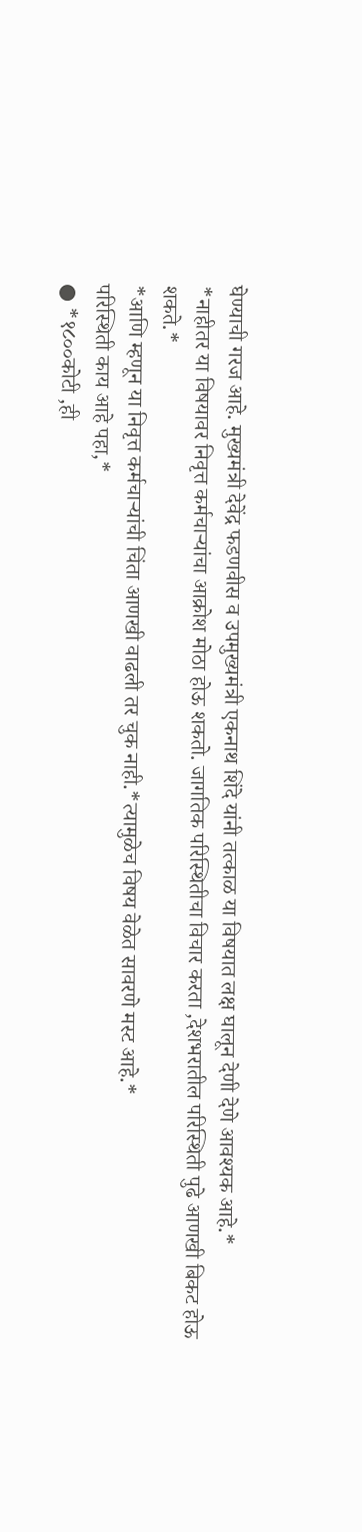घेण्याची गरज आहे. मुख्यमंत्री देवेंद्र फडणवीस व उपमुख्यमंत्री एकनाथ शिंदे यांनी तत्काळ या विषयात लक्ष घालून देणी देणे आवश्यक आहे.*
*नाहीतर या विषयावर निवृत्त कर्मचाऱ्यांचा आक्रोश मोठा होऊ शकतो. जागतिक परिस्थितीचा विचार करता ,देशभरातील परिस्थिती पुढे आणखी बिकट होऊ शकते.*
*आणि म्हणून या निवृत्त कर्मचाऱ्यांची चिंता आणखी वाढली तर चुक नाही.*त्यामुळेच विषय वेळेत सावरणे मस्ट आहे.*
परिस्थिती काय आहे पहा,*
● *१८००कोटी ,ही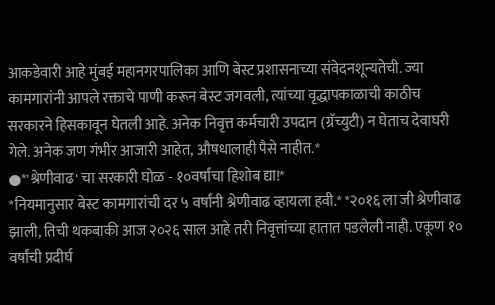आकडेवारी आहे मुंबई महानगरपालिका आणि बेस्ट प्रशासनाच्या संवेदनशून्यतेची. ज्या कामगारांनी आपले रक्ताचे पाणी करून बेस्ट जगवली, त्यांच्या वृद्धापकाळाची काठीच सरकारने हिसकावून घेतली आहे. अनेक निवृत्त कर्मचारी उपदान (ग्रॅच्युटी) न घेताच देवाघरी गेले. अनेक जण गंभीर आजारी आहेत, औषधालाही पैसे नाहीत.*
●*'श्रेणीवाढ' चा सरकारी घोळ - १०वर्षांचा हिशोब द्या!*
*नियमानुसार बेस्ट कामगारांची दर ५ वर्षांनी श्रेणीवाढ व्हायला हवी.* *२०१६ ला जी श्रेणीवाढ झाली, तिची थकबाकी आज २०२६ साल आहे तरी निवृत्तांच्या हातात पडलेली नाही. एकूण १० वर्षांची प्रदीर्घ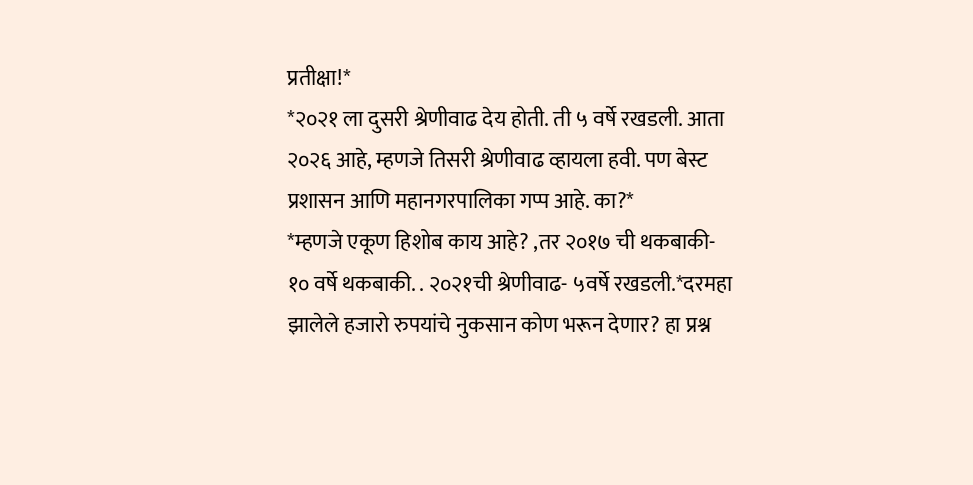प्रतीक्षा!*
*२०२१ ला दुसरी श्रेणीवाढ देय होती. ती ५ वर्षे रखडली. आता २०२६ आहे, म्हणजे तिसरी श्रेणीवाढ व्हायला हवी. पण बेस्ट प्रशासन आणि महानगरपालिका गप्प आहे. का?*
*म्हणजे एकूण हिशोब काय आहे? ,तर २०१७ ची थकबाकी- १० वर्षे थकबाकी. . २०२१ची श्रेणीवाढ- ५वर्षे रखडली.*दरमहा झालेले हजारो रुपयांचे नुकसान कोण भरून देणार? हा प्रश्न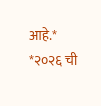आहे.*
*२०२६ ची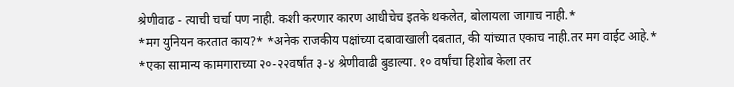श्रेणीवाढ - त्याची चर्चा पण नाही. कशी करणार कारण आधीचेच इतके थकलेत, बोलायला जागाच नाही.*
*मग युनियन करतात काय?* *अनेक राजकीय पक्षांच्या दबावाखाली दबतात, की यांच्यात एकाच नाही.तर मग वाईट आहे.*
*एका सामान्य कामगाराच्या २०-२२वर्षांत ३-४ श्रेणीवाढी बुडाल्या. १० वर्षांचा हिशोब केला तर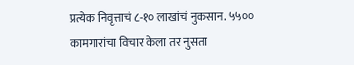प्रत्येक निवृत्ताचं ८-१० लाखांचं नुकसान. ५५०० कामगारांचा विचार केला तर नुसता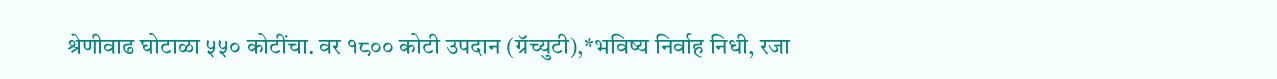श्रेणीवाढ घोटाळा ५५० कोटींचा. वर १८०० कोटी उपदान (ग्रॅच्युटी),*भविष्य निर्वाह निधी, रजा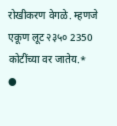रोखीकरण वेगळे. म्हणजे एकूण लूट २३५० 2350 कोटींच्या वर जातेय.*
●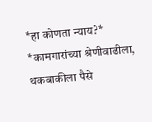*हा कोणता न्याय?*
*कामगारांच्या श्रेणीवाढीला, थकबाकीला पैसे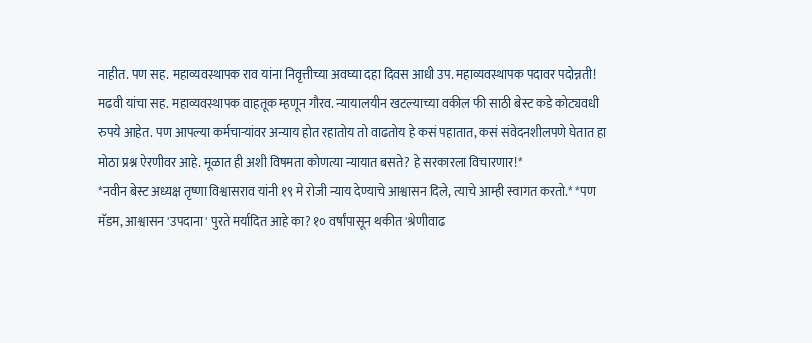नाहीत. पण सह. महाव्यवस्थापक राव यांना निवृत्तीच्या अवघ्या दहा दिवस आधी उप. महाव्यवस्थापक पदावर पदोन्नती! मढवी यांचा सह. महाव्यवस्थापक वाहतूक म्हणून गौरव. न्यायालयीन खटल्याच्या वकील फी साठी बेस्ट कडे कोट्यवधी रुपये आहेत. पण आपल्या कर्मचाऱ्यांवर अन्याय होत रहातोय तो वाढतोय हे कसं पहातात, कसं संवेदनशीलपणे घेतात हा मोठा प्रश्न ऐरणीवर आहे. मूळात ही अशी विषमता कोणत्या न्यायात बसते? हे सरकारला विचारणार!*
*नवीन बेस्ट अध्यक्ष तृष्णा विश्वासराव यांनी १९ मे रोजी न्याय देण्याचे आश्वासन दिले, त्याचे आम्ही स्वागत करतो.* *पण मॅडम, आश्वासन 'उपदाना' पुरते मर्यादित आहे का? १० वर्षांपासून थकीत 'श्रेणीवाढ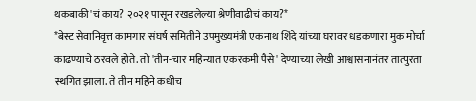थकबाकी'चं काय? २०२१ पासून रखडलेल्या श्रेणीवाढीचं काय?*
*बेस्ट सेवानिवृत्त कामगार संघर्ष समितीने उपमुख्यमंत्री एकनाथ शिंदे यांच्या घरावर धडकणारा मुक मोर्चा काढण्याचे ठरवले होते. तो 'तीन-चार महिन्यात एकरकमी पैसे' देण्याच्या लेखी आश्वासनानंतर तात्पुरता स्थगित झाला. ते तीन महिने कधीच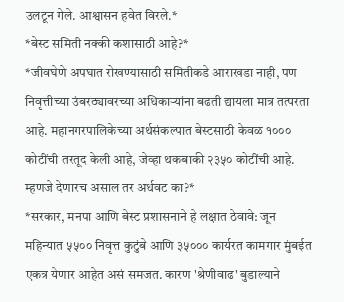उलटून गेले. आश्वासन हवेत विरले.*
*बेस्ट समिती नक्की कशासाठी आहे?*
*जीवघेणे अपघात रोखण्यासाठी समितीकडे आराखडा नाही, पण निवृत्तीच्या उंबरठ्यावरच्या अधिकाऱ्यांना बढती द्यायला मात्र तत्परता आहे. महानगरपालिकेच्या अर्थसंकल्पात बेस्टसाठी केवळ १००० कोटींची तरतूद केली आहे, जेव्हा थकबाकी २३५० कोटींची आहे. म्हणजे देणारच असाल तर अर्धवट का?*
*सरकार, मनपा आणि बेस्ट प्रशासनाने हे लक्षात ठेवावे: जून महिन्यात ५५०० निवृत्त कुटुंबे आणि ३५००० कार्यरत कामगार मुंबईत एकत्र येणार आहेत असं समजत. कारण 'श्रेणीवाढ' बुडाल्याने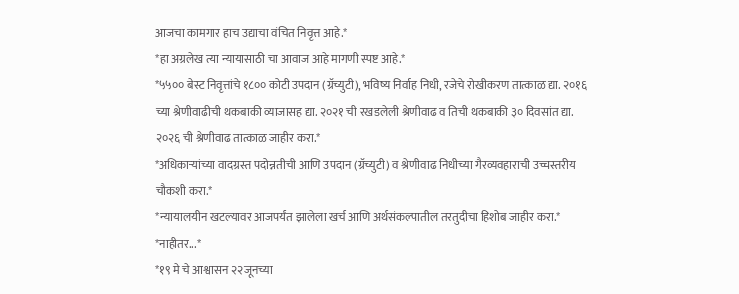आजचा कामगार हाच उद्याचा वंचित निवृत्त आहे.*
*हा अग्रलेख त्या न्यायासाठी चा आवाज आहे मागणी स्पष्ट आहे.*
*५५०० बेस्ट निवृत्तांचे १८०० कोटी उपदान (ग्रॅच्युटी), भविष्य निर्वाह निधी, रजेचे रोखीकरण तात्काळ द्या. २०१६ च्या श्रेणीवाढीची थकबाकी व्याजासह द्या. २०२१ ची रखडलेली श्रेणीवाढ व तिची थकबाकी ३० दिवसांत द्या. २०२६ ची श्रेणीवाढ तात्काळ जाहीर करा.*
*अधिकाऱ्यांच्या वादग्रस्त पदोन्नतीची आणि उपदान (ग्रॅच्युटी) व श्रेणीवाढ निधीच्या गैरव्यवहाराची उच्चस्तरीय चौकशी करा.*
*न्यायालयीन खटल्यावर आजपर्यंत झालेला खर्च आणि अर्थसंकल्पातील तरतुदीचा हिशोब जाहीर करा.*
*नाहीतर...*
*१९ मे चे आश्वासन २२जूनच्या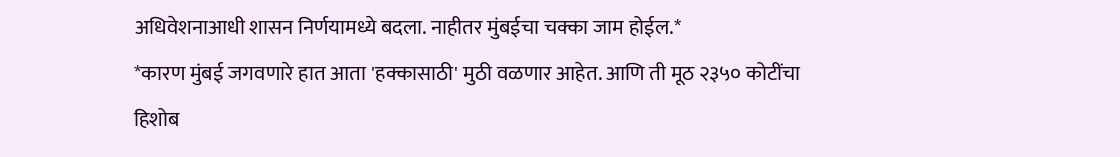अधिवेशनाआधी शासन निर्णयामध्ये बदला. नाहीतर मुंबईचा चक्का जाम होईल.*
*कारण मुंबई जगवणारे हात आता 'हक्कासाठी' मुठी वळणार आहेत. आणि ती मूठ २३५० कोटींचा हिशोब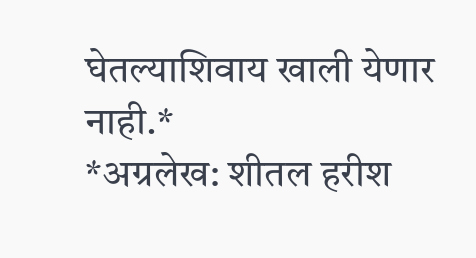घेतल्याशिवाय खाली येणार नाही.*
*अग्रलेख: शीतल हरीश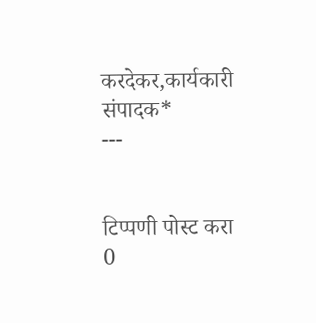करदेकर,कार्यकारी संपादक*
---


टिप्पणी पोस्ट करा
0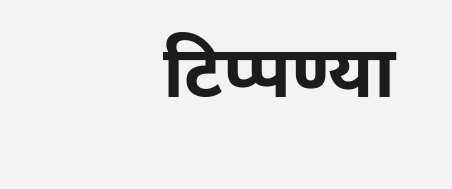टिप्पण्या